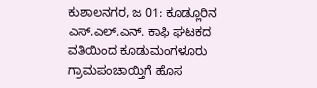ಕುಶಾಲನಗರ, ಜ 01: ಕೂಡ್ಲೂರಿನ ಎಸ್.ಎಲ್.ಎನ್. ಕಾಫಿ ಘಟಕದ ವತಿಯಿಂದ ಕೂಡುಮಂಗಳೂರು ಗ್ರಾಮಪಂಚಾಯ್ತಿಗೆ ಹೊಸ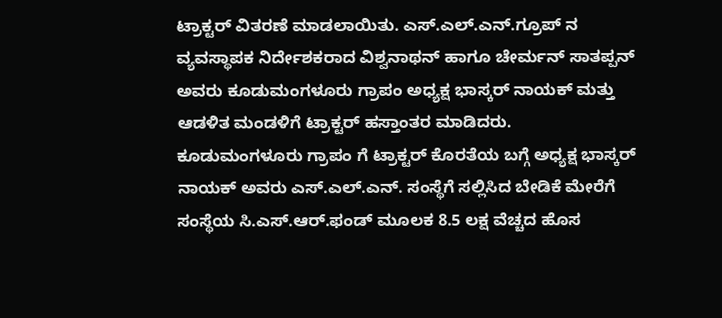ಟ್ರಾಕ್ಟರ್ ವಿತರಣೆ ಮಾಡಲಾಯಿತು. ಎಸ್.ಎಲ್.ಎನ್.ಗ್ರೂಪ್ ನ ವ್ಯವಸ್ಥಾಪಕ ನಿರ್ದೇಶಕರಾದ ವಿಶ್ವನಾಥನ್ ಹಾಗೂ ಚೇರ್ಮನ್ ಸಾತಪ್ಪನ್ ಅವರು ಕೂಡುಮಂಗಳೂರು ಗ್ರಾಪಂ ಅಧ್ಯಕ್ಷ ಭಾಸ್ಕರ್ ನಾಯಕ್ ಮತ್ತು ಆಡಳಿತ ಮಂಡಳಿಗೆ ಟ್ರಾಕ್ಟರ್ ಹಸ್ತಾಂತರ ಮಾಡಿದರು.
ಕೂಡುಮಂಗಳೂರು ಗ್ರಾಪಂ ಗೆ ಟ್ರಾಕ್ಟರ್ ಕೊರತೆಯ ಬಗ್ಗೆ ಅಧ್ಯಕ್ಷ ಭಾಸ್ಕರ್ ನಾಯಕ್ ಅವರು ಎಸ್.ಎಲ್.ಎನ್. ಸಂಸ್ಥೆಗೆ ಸಲ್ಲಿಸಿದ ಬೇಡಿಕೆ ಮೇರೆಗೆ ಸಂಸ್ಥೆಯ ಸಿ.ಎಸ್.ಆರ್.ಫಂಡ್ ಮೂಲಕ 8.5 ಲಕ್ಷ ವೆಚ್ಚದ ಹೊಸ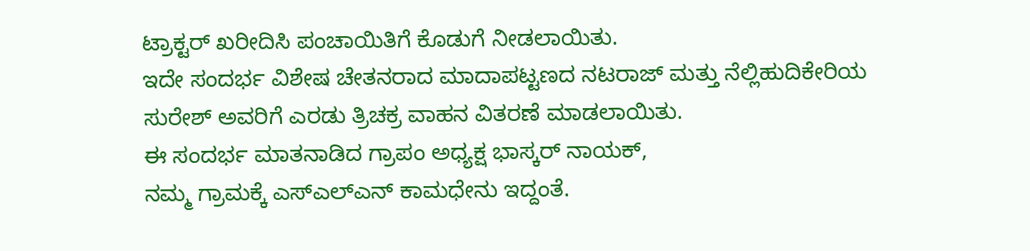ಟ್ರಾಕ್ಟರ್ ಖರೀದಿಸಿ ಪಂಚಾಯಿತಿಗೆ ಕೊಡುಗೆ ನೀಡಲಾಯಿತು.
ಇದೇ ಸಂದರ್ಭ ವಿಶೇಷ ಚೇತನರಾದ ಮಾದಾಪಟ್ಟಣದ ನಟರಾಜ್ ಮತ್ತು ನೆಲ್ಲಿಹುದಿಕೇರಿಯ ಸುರೇಶ್ ಅವರಿಗೆ ಎರಡು ತ್ರಿಚಕ್ರ ವಾಹನ ವಿತರಣೆ ಮಾಡಲಾಯಿತು.
ಈ ಸಂದರ್ಭ ಮಾತನಾಡಿದ ಗ್ರಾಪಂ ಅಧ್ಯಕ್ಷ ಭಾಸ್ಕರ್ ನಾಯಕ್,
ನಮ್ಮ ಗ್ರಾಮಕ್ಕೆ ಎಸ್ಎಲ್ಎನ್ ಕಾಮಧೇನು ಇದ್ದಂತೆ.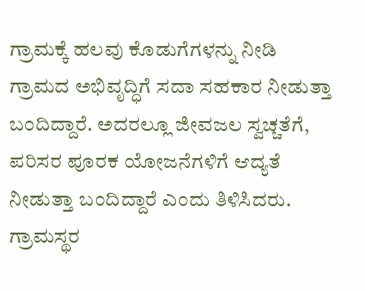ಗ್ರಾಮಕ್ಕೆ ಹಲವು ಕೊಡುಗೆಗಳನ್ನು ನೀಡಿ ಗ್ರಾಮದ ಅಭಿವೃದ್ಧಿಗೆ ಸದಾ ಸಹಕಾರ ನೀಡುತ್ತಾ ಬಂದಿದ್ದಾರೆ. ಅದರಲ್ಲೂ ಜೀವಜಲ ಸ್ವಚ್ಚತೆಗೆ, ಪರಿಸರ ಪೂರಕ ಯೋಜನೆಗಳಿಗೆ ಆದ್ಯತೆ ನೀಡುತ್ತಾ ಬಂದಿದ್ದಾರೆ ಎಂದು ತಿಳಿಸಿದರು.
ಗ್ರಾಮಸ್ಥರ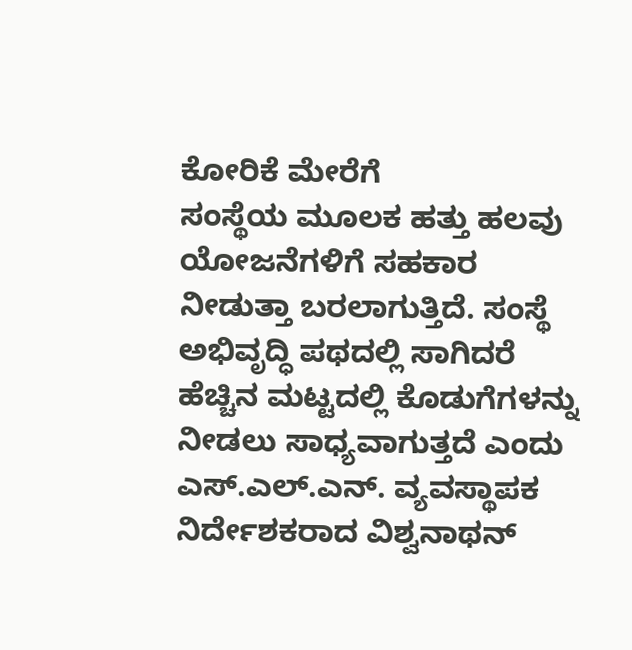ಕೋರಿಕೆ ಮೇರೆಗೆ
ಸಂಸ್ಥೆಯ ಮೂಲಕ ಹತ್ತು ಹಲವು ಯೋಜನೆಗಳಿಗೆ ಸಹಕಾರ ನೀಡುತ್ತಾ ಬರಲಾಗುತ್ತಿದೆ. ಸಂಸ್ಥೆ ಅಭಿವೃದ್ಧಿ ಪಥದಲ್ಲಿ ಸಾಗಿದರೆ ಹೆಚ್ಚಿನ ಮಟ್ಟದಲ್ಲಿ ಕೊಡುಗೆಗಳನ್ನು ನೀಡಲು ಸಾಧ್ಯವಾಗುತ್ತದೆ ಎಂದು ಎಸ್.ಎಲ್.ಎನ್. ವ್ಯವಸ್ಥಾಪಕ ನಿರ್ದೇಶಕರಾದ ವಿಶ್ವನಾಥನ್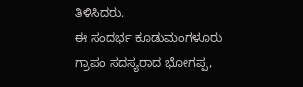ತಿಳಿಸಿದರು.
ಈ ಸಂದರ್ಭ ಕೂಡುಮಂಗಳೂರು ಗ್ರಾಪಂ ಸದಸ್ಯರಾದ ಭೋಗಪ್ಪ,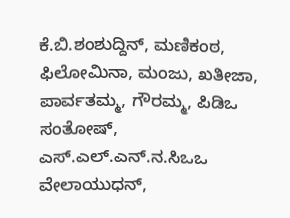ಕೆ.ಬಿ.ಶಂಶುದ್ದಿನ್, ಮಣಿಕಂಠ, ಫಿಲೋಮಿನಾ, ಮಂಜು, ಖತೀಜಾ, ಪಾರ್ವತಮ್ಮ, ಗೌರಮ್ಮ, ಪಿಡಿಒ ಸಂತೋಷ್, ಎಸ್.ಎಲ್.ಎನ್.ನ.ಸಿಒಒ ವೇಲಾಯುಧನ್,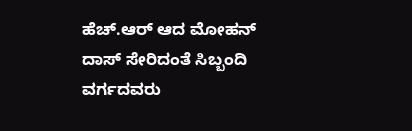ಹೆಚ್.ಆರ್ ಆದ ಮೋಹನ್ ದಾಸ್ ಸೇರಿದಂತೆ ಸಿಬ್ಬಂದಿ ವರ್ಗದವರು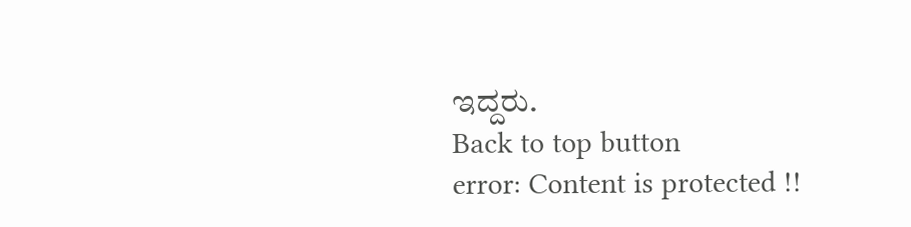ಇದ್ದರು.
Back to top button
error: Content is protected !!